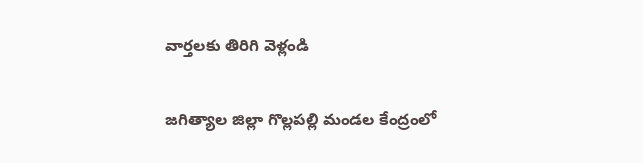వార్తలకు తిరిగి వెళ్లండి

జగిత్యాల జిల్లా గొల్లపల్లి మండల కేంద్రంలో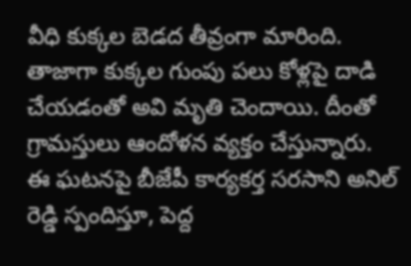వీధి కుక్కల బెడద తీవ్రంగా మారింది. తాజాగా కుక్కల గుంపు పలు కోళ్లపై దాడి చేయడంతో అవి మృతి చెందాయి. దీంతో గ్రామస్తులు ఆందోళన వ్యక్తం చేస్తున్నారు.
ఈ ఘటనపై బీజేపీ కార్యకర్త సరసాని అనిల్ రెడ్డి స్పందిస్తూ, పెద్ద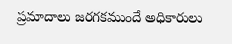ప్రమాదాలు జరగకముందే అధికారులు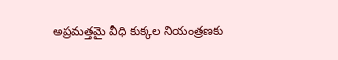అప్రమత్తమై వీధి కుక్కల నియంత్రణకు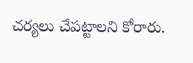చర్యలు చేపట్టాలని కోరారు.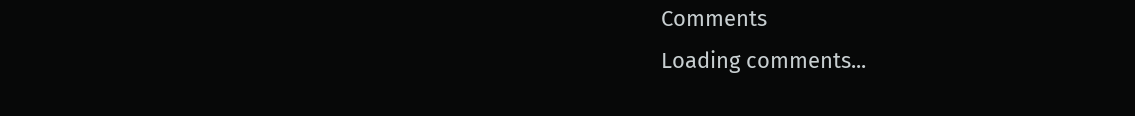Comments
Loading comments...